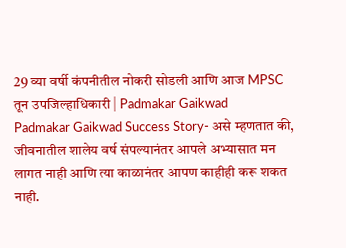29 व्या वर्षी कंपनीतील नोकरी सोडली आणि आज MPSC तून उपजिल्हाधिकारी | Padmakar Gaikwad
Padmakar Gaikwad Success Story- असे म्हणतात की, जीवनातील शालेय वर्ष संपल्यानंतर आपले अभ्यासात मन लागत नाही आणि त्या काळानंतर आपण काहीही करू शकत नाही.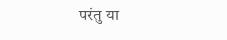परंतु या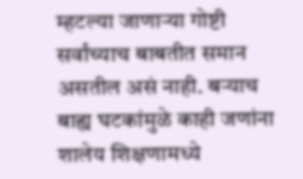म्हटल्या जाणाऱ्या गोष्टी सर्वांच्याच बाबतीत समान असतील असं नाही. बऱ्याच बाह्य घटकांमुळे काही जणांना शालेय शिक्षणामध्ये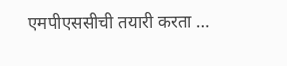एमपीएससीची तयारी करता …